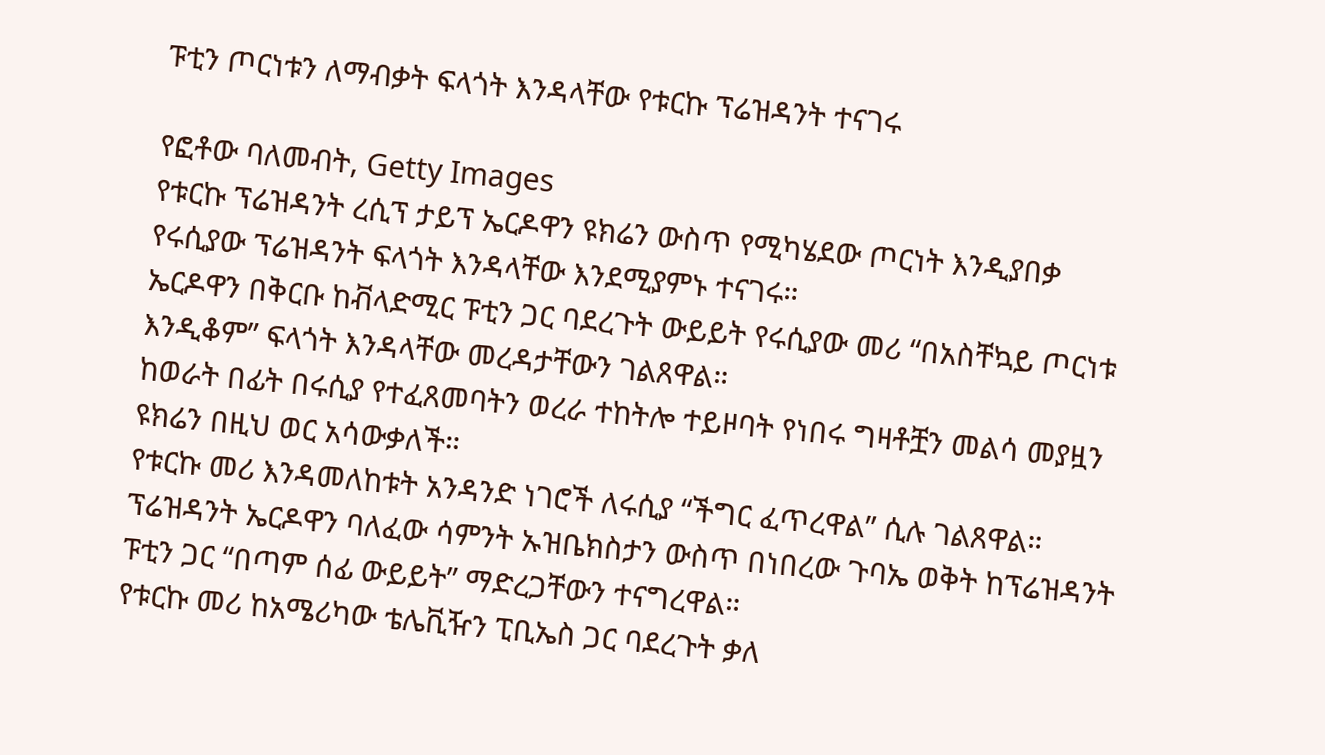ፑቲን ጦርነቱን ለማብቃት ፍላጎት እንዳላቸው የቱርኩ ፕሬዝዳንት ተናገሩ

የፎቶው ባለመብት, Getty Images
የቱርኩ ፕሬዝዳንት ረሲፕ ታይፕ ኤርዶዋን ዩክሬን ውስጥ የሚካሄደው ጦርነት እንዲያበቃ የሩሲያው ፕሬዝዳንት ፍላጎት እንዳላቸው እንደሚያምኑ ተናገሩ።
ኤርዶዋን በቅርቡ ከቭላድሚር ፑቲን ጋር ባደረጉት ውይይት የሩሲያው መሪ “በአስቸኳይ ጦርነቱ እንዲቆም” ፍላጎት እንዳላቸው መረዳታቸውን ገልጸዋል።
ከወራት በፊት በሩሲያ የተፈጸመባትን ወረራ ተከትሎ ተይዞባት የነበሩ ግዛቶቿን መልሳ መያዟን ዩክሬን በዚህ ወር አሳውቃለች።
የቱርኩ መሪ እንዳመለከቱት አንዳንድ ነገሮች ለሩሲያ “ችግር ፈጥረዋል” ሲሉ ገልጸዋል።
ፕሬዝዳንት ኤርዶዋን ባለፈው ሳምንት ኡዝቤክስታን ውስጥ በነበረው ጉባኤ ወቅት ከፕሬዝዳንት ፑቲን ጋር “በጣም ሰፊ ውይይት” ማድረጋቸውን ተናግረዋል።
የቱርኩ መሪ ከአሜሪካው ቴሌቪዥን ፒቢኤስ ጋር ባደረጉት ቃለ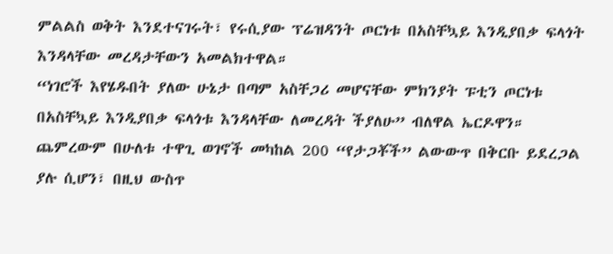ምልልስ ወቅት እንደተናገሩት፣ የሩሲያው ፕሬዝዳንት ጦርነቱ በአስቸኳይ እንዲያበቃ ፍላጎት እንዳላቸው መረዳታቸውን አመልክተዋል።
“ነገሮች እየሄዱበት ያለው ሁኔታ በጣም አስቸጋሪ መሆናቸው ምክንያት ፑቲን ጦርነቱ በአስቸኳይ እንዲያበቃ ፍላጎቱ እንዳላቸው ለመረዳት ችያለሁ” ብለዋል ኤርዶዋን።
ጨምረውም በሁለቱ ተዋጊ ወገኖች መካከል 200 “የታጋቾች” ልውውጥ በቅርቡ ይደረጋል ያሉ ሲሆን፣ በዚህ ውስጥ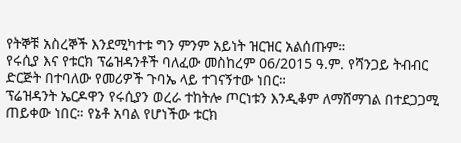የትኞቹ አስረኞች እንደሚካተቱ ግን ምንም አይነት ዝርዝር አልሰጡም።
የሩሲያ እና የቱርክ ፕሬዝዳንቶች ባለፈው መስከረም 06/2015 ዓ.ም. የሻንጋይ ትብብር ድርጅት በተባለው የመሪዎች ጉባኤ ላይ ተገናኝተው ነበር።
ፕሬዝዳንት ኤርዶዋን የሩሲያን ወረራ ተከትሎ ጦርነቱን እንዲቆም ለማሸማገል በተደጋጋሚ ጠይቀው ነበር። የኔቶ አባል የሆነችው ቱርክ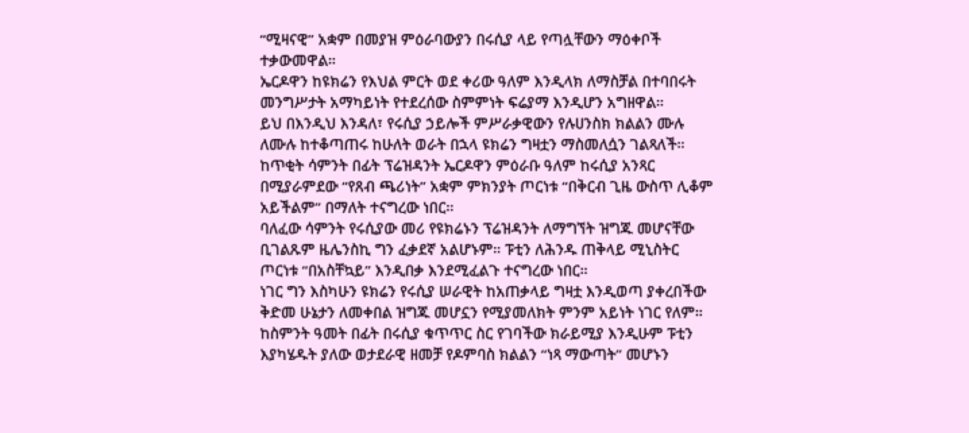“ሚዛናዊ” አቋም በመያዝ ምዕራባውያን በሩሲያ ላይ የጣሏቸውን ማዕቀቦች ተቃውመዋል።
ኤርዶዋን ከዩክሬን የእህል ምርት ወደ ቀሪው ዓለም እንዲላክ ለማስቻል በተባበሩት መንግሥታት አማካይነት የተደረሰው ስምምነት ፍሬያማ እንዲሆን አግዘዋል።
ይህ በእንዲህ እንዳለ፣ የሩሲያ ኃይሎች ምሥራቃዊውን የሉሀንስክ ክልልን ሙሉ ለሙሉ ከተቆጣጠሩ ከሁለት ወራት በኋላ ዩክሬን ግዛቷን ማስመለሷን ገልጻለች።
ከጥቂት ሳምንት በፊት ፕሬዝዳንት ኤርዶዋን ምዕራቡ ዓለም ከሩሲያ አንጻር በሚያራምደው “የጸብ ጫሪነት” አቋም ምክንያት ጦርነቱ “በቅርብ ጊዜ ውስጥ ሊቆም አይችልም” በማለት ተናግረው ነበር።
ባለፈው ሳምንት የሩሲያው መሪ የዩክሬኑን ፕሬዝዳንት ለማግኘት ዝግጁ መሆናቸው ቢገልጹም ዜሌንስኪ ግን ፈቃደኛ አልሆኑም። ፑቲን ለሕንዱ ጠቅላይ ሚኒስትር ጦርነቱ “በአስቸኳይ” እንዲበቃ እንደሚፈልጉ ተናግረው ነበር።
ነገር ግን እስካሁን ዩክሬን የሩሲያ ሠራዊት ከአጠቃላይ ግዛቷ እንዲወጣ ያቀረበችው ቅድመ ሁኔታን ለመቀበል ዝግጁ መሆኗን የሚያመለክት ምንም አይነት ነገር የለም።
ከስምንት ዓመት በፊት በሩሲያ ቁጥጥር ስር የገባችው ክራይሚያ እንዲሁም ፑቲን እያካሄዱት ያለው ወታደራዊ ዘመቻ የዶምባስ ክልልን “ነጻ ማውጣት” መሆኑን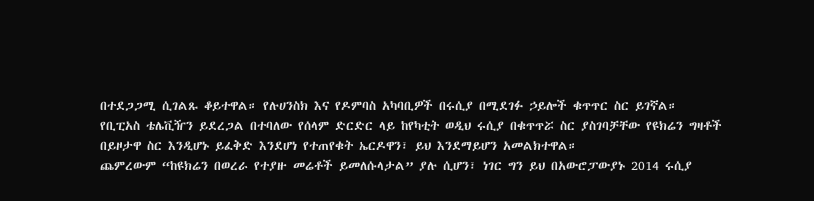በተደጋጋሚ ሲገልጹ ቆይተዋል። የሉሀንስክ እና የዶምባስ አካባቢዎች በሩሲያ በሚደገፉ ኃይሎች ቁጥጥር ስር ይገኛል።
የቢፒአስ ቴሌቪዥን ይደረጋል በተባለው የሰላም ድርድር ላይ ከየካቲት ወዲህ ሩሲያ በቁጥጥሯ ስር ያስገባቻቸው የዩክሬን ግዛቶች በይዞታዋ ስር እንዲሆኑ ይፈቅድ እንደሆነ የተጠየቁት ኤርዶዋን፣ ይህ እንደማይሆን አመልክተዋል።
ጨምረውም “ከዩክሬን በወረራ የተያዙ መሬቶች ይመለሱላታል” ያሉ ሲሆን፣ ነገር ግን ይህ በአውሮፓውያኑ 2014 ሩሲያ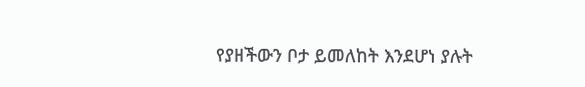የያዘችውን ቦታ ይመለከት እንደሆነ ያሉት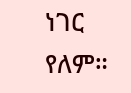ነገር የለም።